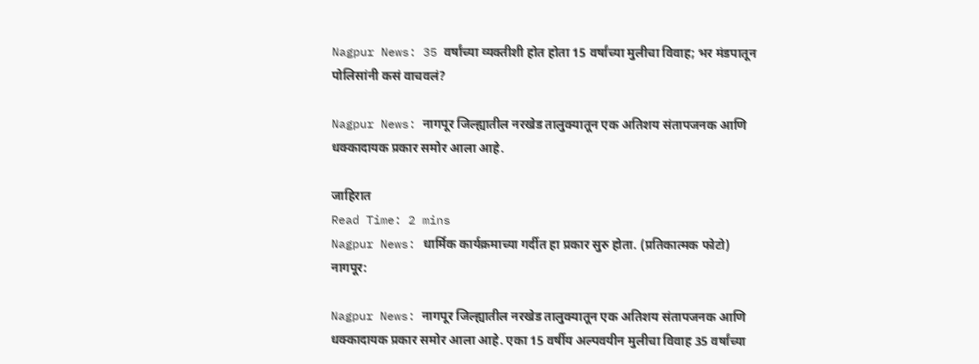Nagpur News: 35 वर्षांच्या व्यक्तीशी होत होता 15 वर्षांच्या मुलीचा विवाह; भर मंडपातून पोलिसांनी कसं वाचवलं?

Nagpur News: नागपूर जिल्ह्यातील नरखेड तालुक्यातून एक अतिशय संतापजनक आणि धक्कादायक प्रकार समोर आला आहे.

जाहिरात
Read Time: 2 mins
Nagpur News: धार्मिक कार्यक्रमाच्या गर्दीत हा प्रकार सुरु होता. (प्रतिकात्मक फोटो)
नागपूर:

Nagpur News: नागपूर जिल्ह्यातील नरखेड तालुक्यातून एक अतिशय संतापजनक आणि धक्कादायक प्रकार समोर आला आहे. एका 15 वर्षीय अल्पवयीन मुलीचा विवाह 35 वर्षांच्या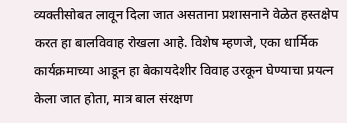व्यक्तीसोबत लावून दिला जात असताना प्रशासनाने वेळेत हस्तक्षेप करत हा बालविवाह रोखला आहे. विशेष म्हणजे, एका धार्मिक कार्यक्रमाच्या आडून हा बेकायदेशीर विवाह उरकून घेण्याचा प्रयत्न केला जात होता, मात्र बाल संरक्षण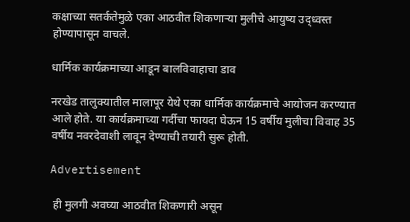कक्षाच्या सतर्कतेमुळे एका आठवीत शिकणाऱ्या मुलीचे आयुष्य उद्ध्वस्त होण्यापासून वाचले.

धार्मिक कार्यक्रमाच्या आडून बालविवाहाचा डाव

नरखेड तालुक्यातील मालापूर येथे एका धार्मिक कार्यक्रमाचे आयोजन करण्यात आले होते. या कार्यक्रमाच्या गर्दीचा फायदा घेऊन 15 वर्षीय मुलीचा विवाह 35 वर्षीय नवरदेवाशी लावून देण्याची तयारी सुरू होती.

Advertisement

 ही मुलगी अवघ्या आठवीत शिकणारी असून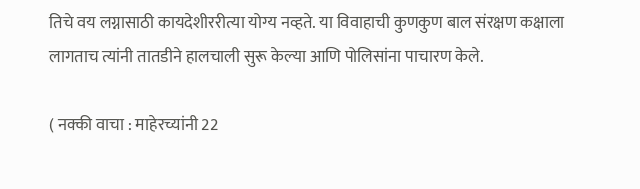तिचे वय लग्नासाठी कायदेशीररीत्या योग्य नव्हते. या विवाहाची कुणकुण बाल संरक्षण कक्षाला लागताच त्यांनी तातडीने हालचाली सुरू केल्या आणि पोलिसांना पाचारण केले.

( नक्की वाचा : माहेरच्यांनी 22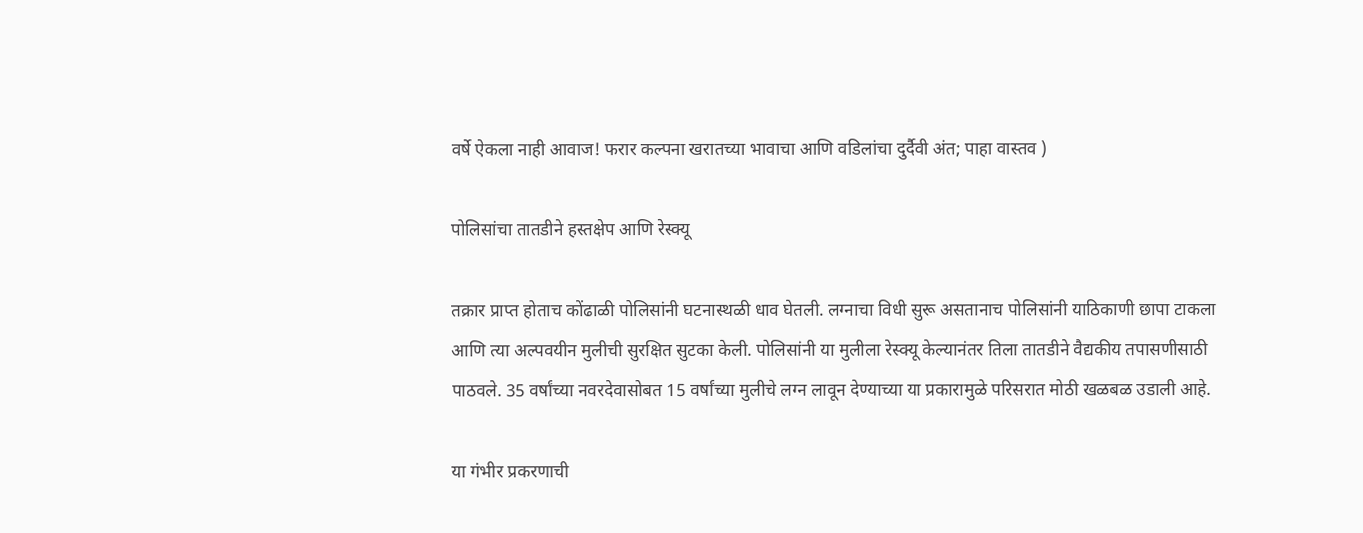वर्षे ऐकला नाही आवाज! फरार कल्पना खरातच्या भावाचा आणि वडिलांचा दुर्दैवी अंत; पाहा वास्तव )

पोलिसांचा तातडीने हस्तक्षेप आणि रेस्क्यू

तक्रार प्राप्त होताच कोंढाळी पोलिसांनी घटनास्थळी धाव घेतली. लग्नाचा विधी सुरू असतानाच पोलिसांनी याठिकाणी छापा टाकला आणि त्या अल्पवयीन मुलीची सुरक्षित सुटका केली. पोलिसांनी या मुलीला रेस्क्यू केल्यानंतर तिला तातडीने वैद्यकीय तपासणीसाठी पाठवले. 35 वर्षांच्या नवरदेवासोबत 15 वर्षांच्या मुलीचे लग्न लावून देण्याच्या या प्रकारामुळे परिसरात मोठी खळबळ उडाली आहे.

या गंभीर प्रकरणाची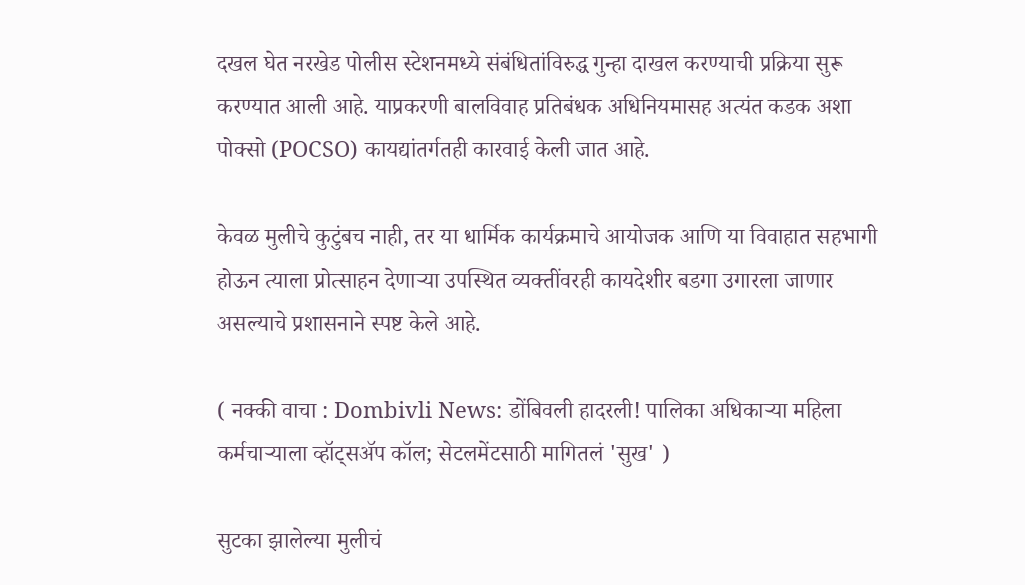दखल घेत नरखेड पोलीस स्टेशनमध्ये संबंधितांविरुद्ध गुन्हा दाखल करण्याची प्रक्रिया सुरू करण्यात आली आहे. याप्रकरणी बालविवाह प्रतिबंधक अधिनियमासह अत्यंत कडक अशा पोक्सो (POCSO) कायद्यांतर्गतही कारवाई केली जात आहे.

केवळ मुलीचे कुटुंबच नाही, तर या धार्मिक कार्यक्रमाचे आयोजक आणि या विवाहात सहभागी होऊन त्याला प्रोत्साहन देणाऱ्या उपस्थित व्यक्तींवरही कायदेशीर बडगा उगारला जाणार असल्याचे प्रशासनाने स्पष्ट केले आहे.

( नक्की वाचा : Dombivli News: डोंबिवली हादरली! पालिका अधिकाऱ्या महिला कर्मचाऱ्याला व्हॉट्सॲप कॉल; सेटलमेंटसाठी मागितलं 'सुख' )

सुटका झालेल्या मुलीचं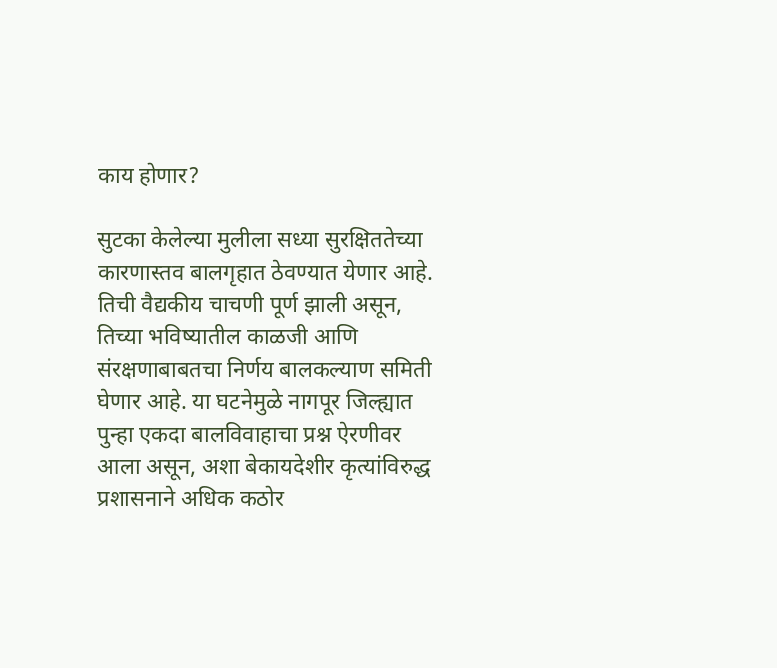काय होणार?

सुटका केलेल्या मुलीला सध्या सुरक्षिततेच्या कारणास्तव बालगृहात ठेवण्यात येणार आहे. तिची वैद्यकीय चाचणी पूर्ण झाली असून, तिच्या भविष्यातील काळजी आणि संरक्षणाबाबतचा निर्णय बालकल्याण समिती घेणार आहे. या घटनेमुळे नागपूर जिल्ह्यात पुन्हा एकदा बालविवाहाचा प्रश्न ऐरणीवर आला असून, अशा बेकायदेशीर कृत्यांविरुद्ध प्रशासनाने अधिक कठोर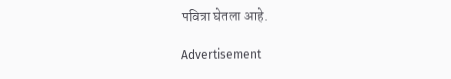पवित्रा घेतला आहे.

Advertisement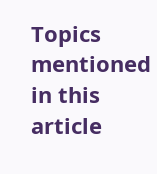Topics mentioned in this article